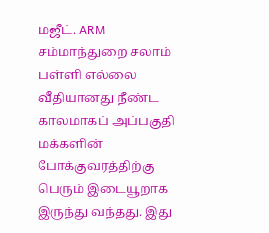மஜீட். ARM
சம்மாந்துறை சலாம் பள்ளி எல்லை வீதியானது நீண்ட காலமாகப் அப்பகுதி மக்களின் போக்குவரத்திற்கு பெரும் இடையூறாக இருந்து வந்தது. இது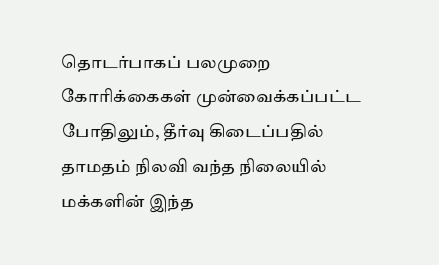தொடர்பாகப் பலமுறை கோரிக்கைகள் முன்வைக்கப்பட்ட போதிலும், தீர்வு கிடைப்பதில் தாமதம் நிலவி வந்த நிலையில் மக்களின் இந்த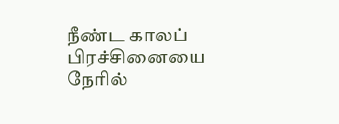நீண்ட காலப் பிரச்சினையை நேரில்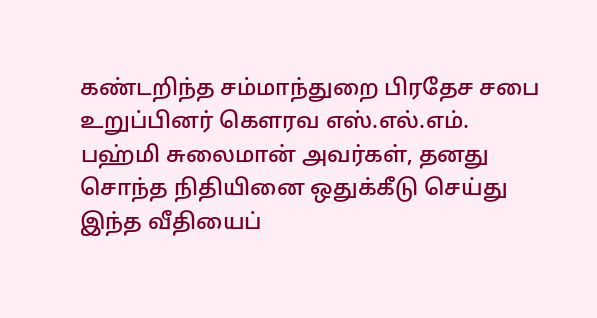கண்டறிந்த சம்மாந்துறை பிரதேச சபை உறுப்பினர் கௌரவ எஸ்.எல்.எம். பஹ்மி சுலைமான் அவர்கள், தனது சொந்த நிதியினை ஒதுக்கீடு செய்து இந்த வீதியைப்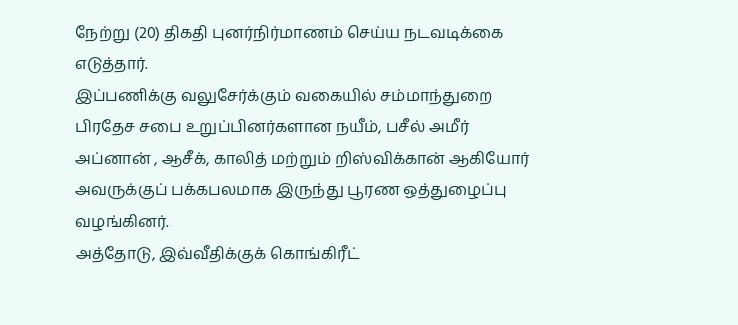நேற்று (20) திகதி புனர்நிர்மாணம் செய்ய நடவடிக்கை எடுத்தார்.
இப்பணிக்கு வலுசேர்க்கும் வகையில் சம்மாந்துறை பிரதேச சபை உறுப்பினர்களான நயீம், பசீல் அமீர் அப்னான் , ஆசீக், காலித் மற்றும் றிஸ்விக்கான் ஆகியோர் அவருக்குப் பக்கபலமாக இருந்து பூரண ஒத்துழைப்பு வழங்கினர்.
அத்தோடு, இவ்வீதிக்குக் கொங்கிரீட்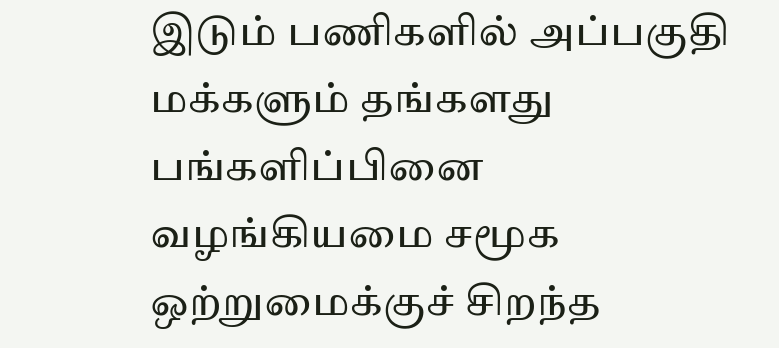இடும் பணிகளில் அப்பகுதி மக்களும் தங்களது பங்களிப்பினை வழங்கியமை சமூக ஒற்றுமைக்குச் சிறந்த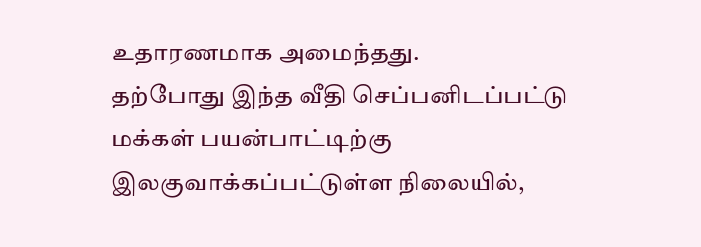உதாரணமாக அமைந்தது.
தற்போது இந்த வீதி செப்பனிடப்பட்டு மக்கள் பயன்பாட்டிற்கு இலகுவாக்கப்பட்டுள்ள நிலையில்,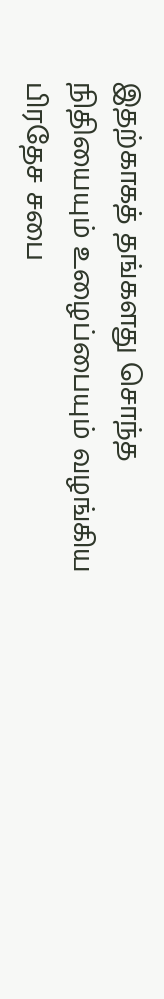இதற்காகத் தங்களது சொந்த நிதியையும் உழைப்பையும் வழங்கிய பிரதேச சபை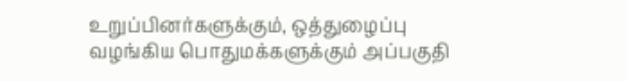உறுப்பினர்களுக்கும், ஒத்துழைப்பு வழங்கிய பொதுமக்களுக்கும் அப்பகுதி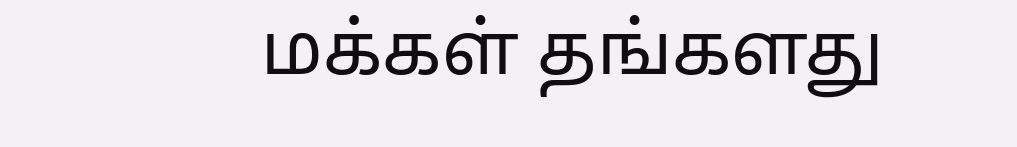மக்கள் தங்களது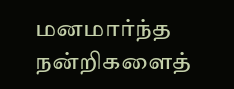மனமார்ந்த நன்றிகளைத்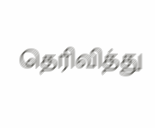தெரிவித்து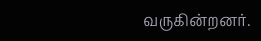வருகின்றனர்.